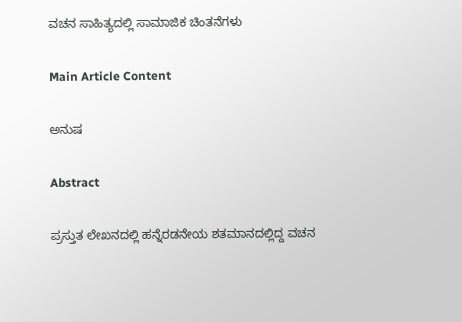ವಚನ ಸಾಹಿತ್ಯದಲ್ಲಿ ಸಾಮಾಜಿಕ ಚಿಂತನೆಗಳು

Main Article Content

ಅನುಷ

Abstract

ಪ್ರಸ್ತುತ ಲೇಖನದಲ್ಲಿ ಹನ್ನೆರಡನೇಯ ಶತಮಾನದಲ್ಲಿದ್ದ ವಚನ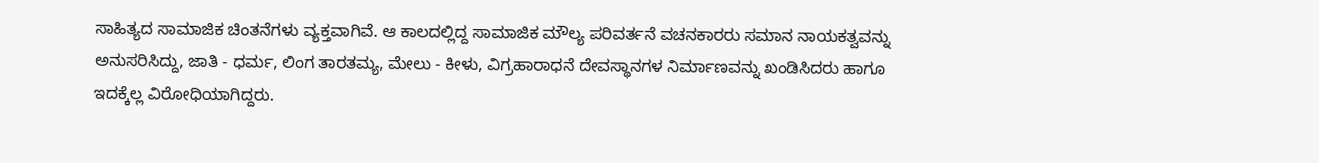ಸಾಹಿತ್ಯದ ಸಾಮಾಜಿಕ ಚಿಂತನೆಗಳು ವ್ಯಕ್ತವಾಗಿವೆ. ಆ ಕಾಲದಲ್ಲಿದ್ದ ಸಾಮಾಜಿಕ ಮೌಲ್ಯ ಪರಿವರ್ತನೆ ವಚನಕಾರರು ಸಮಾನ ನಾಯಕತ್ವವನ್ನು ಅನುಸರಿಸಿದ್ದು, ಜಾತಿ - ಧರ್ಮ, ಲಿಂಗ ತಾರತಮ್ಯ, ಮೇಲು - ಕೀಳು, ವಿಗ್ರಹಾರಾಧನೆ ದೇವಸ್ಥಾನಗಳ ನಿರ್ಮಾಣವನ್ನು ಖಂಡಿಸಿದರು ಹಾಗೂ ಇದಕ್ಕೆಲ್ಲ ವಿರೋಧಿಯಾಗಿದ್ದರು.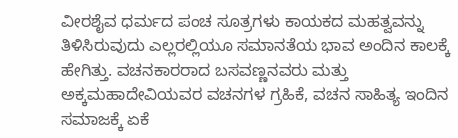ವೀರಶೈವ ಧರ್ಮದ ಪಂಚ ಸೂತ್ರಗಳು ಕಾಯಕದ ಮಹತ್ವವನ್ನು ತಿಳಿಸಿರುವುದು ಎಲ್ಲರಲ್ಲಿಯೂ ಸಮಾನತೆಯ ಭಾವ ಅಂದಿನ ಕಾಲಕ್ಕೆ ಹೇಗಿತ್ತು. ವಚನಕಾರರಾದ ಬಸವಣ್ಣನವರು ಮತ್ತು ಅಕ್ಕಮಹಾದೇವಿಯವರ ವಚನಗಳ ಗ್ರಹಿಕೆ, ವಚನ ಸಾಹಿತ್ಯ ಇಂದಿನ ಸಮಾಜಕ್ಕೆ ಏಕೆ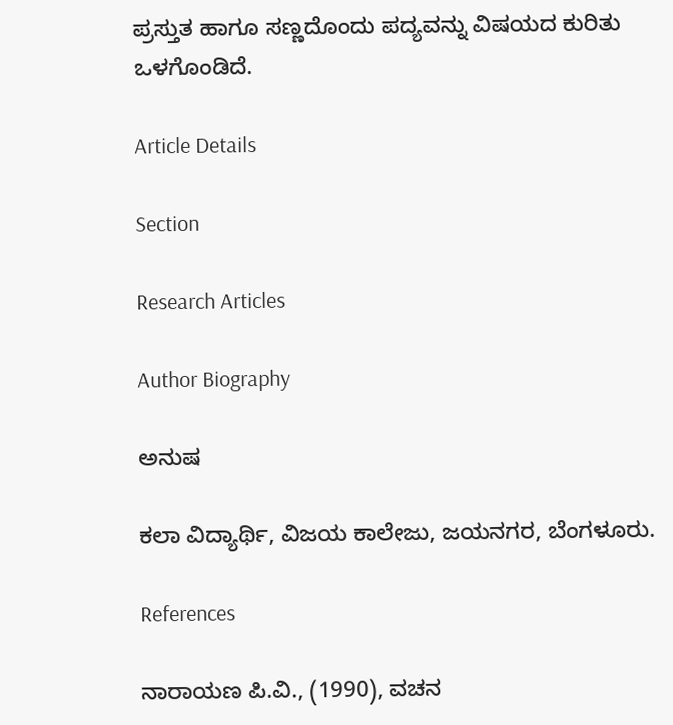ಪ್ರಸ್ತುತ ಹಾಗೂ ಸಣ್ಣದೊಂದು ಪದ್ಯವನ್ನು ವಿಷಯದ ಕುರಿತು ಒಳಗೊಂಡಿದೆ.

Article Details

Section

Research Articles

Author Biography

ಅನುಷ

ಕಲಾ ವಿದ್ಯಾರ್ಥಿ, ವಿಜಯ ಕಾಲೇಜು, ಜಯನಗರ, ಬೆಂಗಳೂರು.

References

ನಾರಾಯಣ ಪಿ.ವಿ., (1990), ವಚನ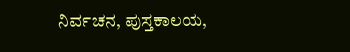ನಿರ್ವಚನ, ಪುಸ್ತಕಾಲಯ,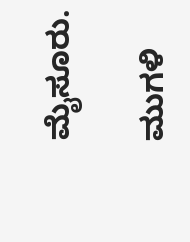ಮೈಸೂರು.

ಮುಗಳಿ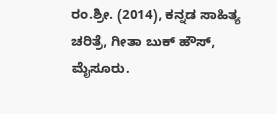ರಂ.ಶ್ರೀ. (2014), ಕನ್ನಡ ಸಾಹಿತ್ಯ ಚರಿತ್ರೆ, ಗೀತಾ ಬುಕ್‌ ಹೌಸ್‌, ಮೈಸೂರು.